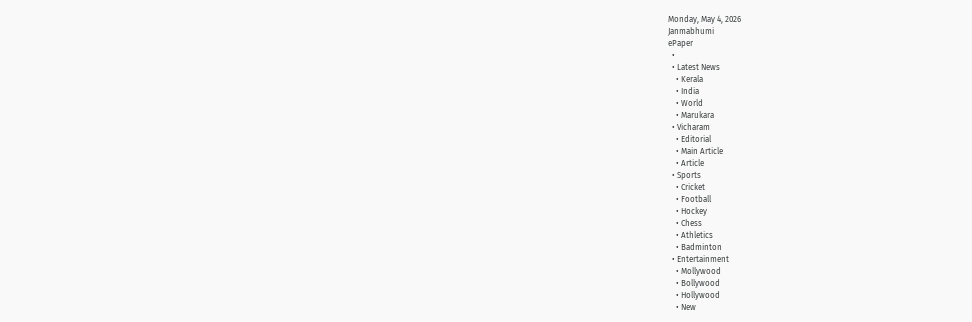Monday, May 4, 2026
Janmabhumi
ePaper
  •
  • Latest News
    • Kerala
    • India
    • World
    • Marukara
  • Vicharam
    • Editorial
    • Main Article
    • Article
  • Sports
    • Cricket
    • Football
    • Hockey
    • Chess
    • Athletics
    • Badminton
  • Entertainment
    • Mollywood
    • Bollywood
    • Hollywood
    • New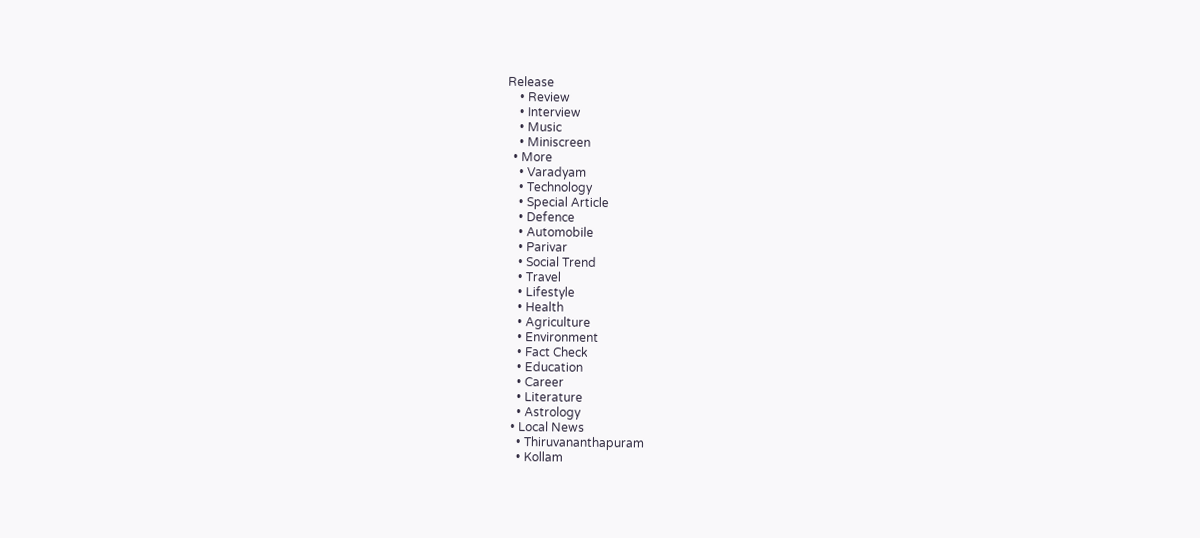Release
    • Review
    • Interview
    • Music
    • Miniscreen
  • More
    • Varadyam
    • Technology
    • Special Article
    • Defence
    • Automobile
    • Parivar
    • Social Trend
    • Travel
    • Lifestyle
    • Health
    • Agriculture
    • Environment
    • Fact Check
    • Education
    • Career
    • Literature
    • Astrology
  • Local News
    • Thiruvananthapuram
    • Kollam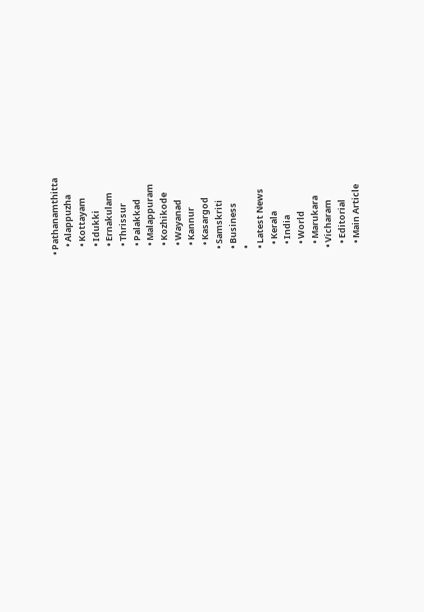• Pathanamthitta
    • Alappuzha
    • Kottayam
    • Idukki
    • Ernakulam
    • Thrissur
    • Palakkad
    • Malappuram
    • Kozhikode
    • Wayanad
    • Kannur
    • Kasargod
  • Samskriti
  • Business
  •
  • Latest News
    • Kerala
    • India
    • World
    • Marukara
  • Vicharam
    • Editorial
    • Main Article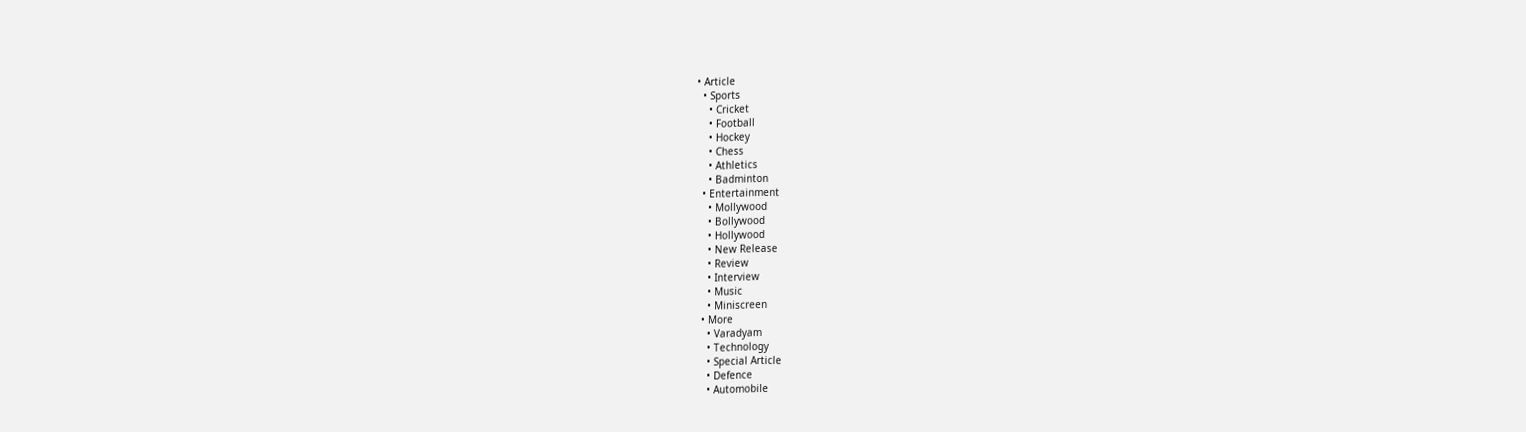• Article
  • Sports
    • Cricket
    • Football
    • Hockey
    • Chess
    • Athletics
    • Badminton
  • Entertainment
    • Mollywood
    • Bollywood
    • Hollywood
    • New Release
    • Review
    • Interview
    • Music
    • Miniscreen
  • More
    • Varadyam
    • Technology
    • Special Article
    • Defence
    • Automobile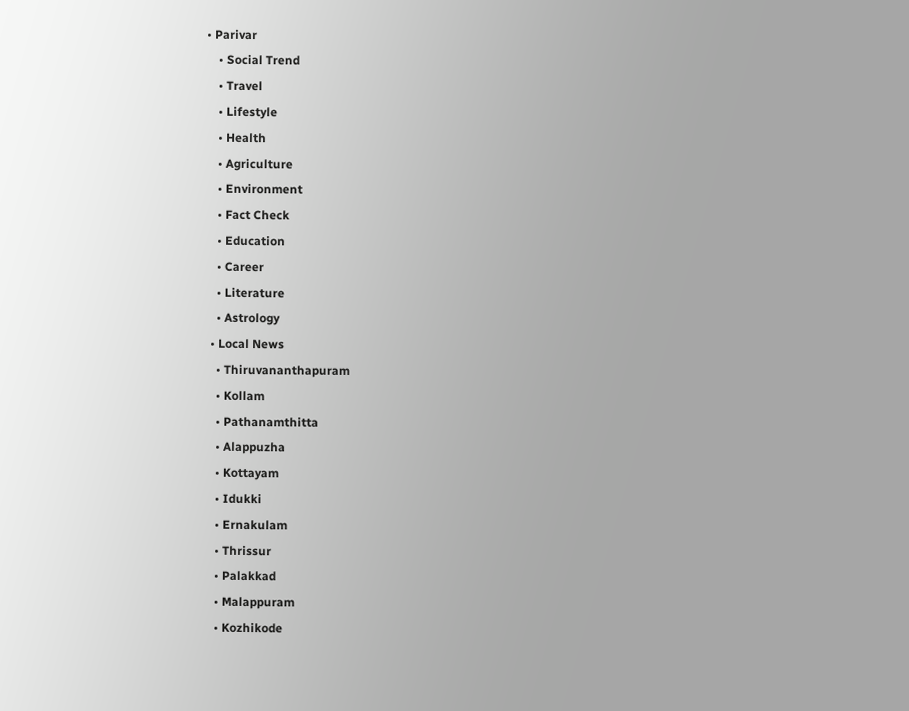• Parivar
    • Social Trend
    • Travel
    • Lifestyle
    • Health
    • Agriculture
    • Environment
    • Fact Check
    • Education
    • Career
    • Literature
    • Astrology
  • Local News
    • Thiruvananthapuram
    • Kollam
    • Pathanamthitta
    • Alappuzha
    • Kottayam
    • Idukki
    • Ernakulam
    • Thrissur
    • Palakkad
    • Malappuram
    • Kozhikode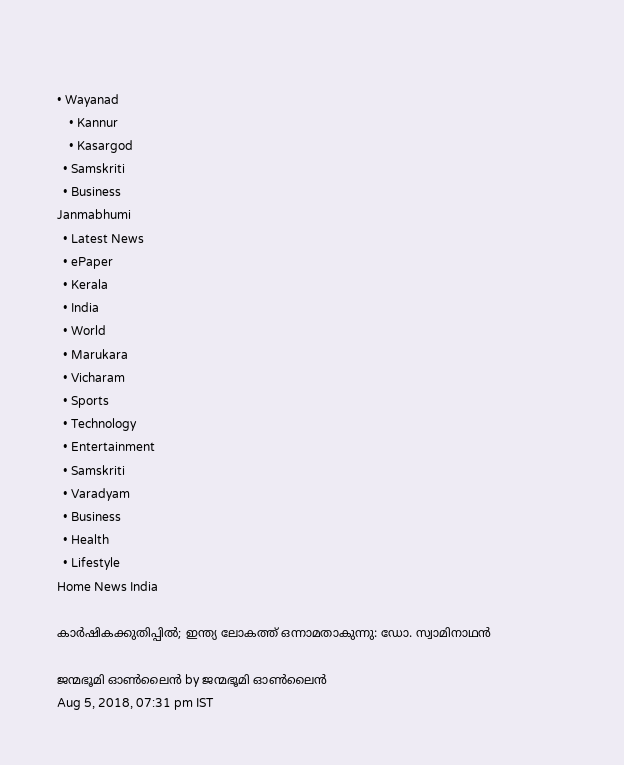• Wayanad
    • Kannur
    • Kasargod
  • Samskriti
  • Business
Janmabhumi
  • Latest News
  • ePaper
  • Kerala
  • India
  • World
  • Marukara
  • Vicharam
  • Sports
  • Technology
  • Entertainment
  • Samskriti
  • Varadyam
  • Business
  • Health
  • Lifestyle
Home News India

കാര്‍ഷികക്കുതിപ്പില്‍; ഇന്ത്യ ലോകത്ത് ഒന്നാമതാകുന്നു: ഡോ. സ്വാമിനാഥന്‍

ജന്മഭൂമി ഓണ്‍ലൈന്‍ by ജന്മഭൂമി ഓണ്‍ലൈന്‍
Aug 5, 2018, 07:31 pm IST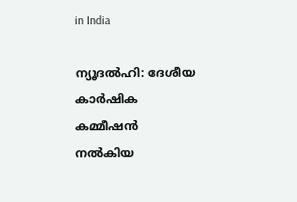in India

ന്യൂദല്‍ഹി: ദേശീയ കാര്‍ഷിക കമ്മീഷന്‍ നല്‍കിയ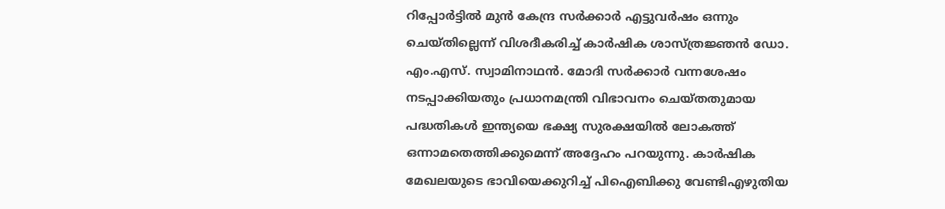റിപ്പോര്‍ട്ടില്‍ മുന്‍ കേന്ദ്ര സര്‍ക്കാര്‍ എട്ടുവര്‍ഷം ഒന്നും ചെയ്തില്ലെന്ന് വിശദീകരിച്ച് കാര്‍ഷിക ശാസ്ത്രജ്ഞന്‍ ഡോ. എം.എസ്. സ്വാമിനാഥന്‍. മോദി സര്‍ക്കാര്‍ വന്നശേഷം നടപ്പാക്കിയതും പ്രധാനമന്ത്രി വിഭാവനം ചെയ്തതുമായ പദ്ധതികള്‍ ഇന്ത്യയെ ഭക്ഷ്യ സുരക്ഷയില്‍ ലോകത്ത് ഒന്നാമതെത്തിക്കുമെന്ന് അദ്ദേഹം പറയുന്നു. കാര്‍ഷിക മേഖലയുടെ ഭാവിയെക്കുറിച്ച് പിഐബിക്കു വേണ്ടിഎഴുതിയ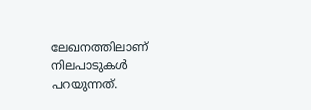ലേഖനത്തിലാണ് നിലപാടുകള്‍ പറയുന്നത്.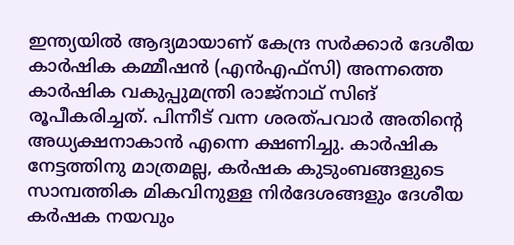ഇന്ത്യയില്‍ ആദ്യമായാണ് കേന്ദ്ര സര്‍ക്കാര്‍ ദേശീയ കാര്‍ഷിക കമ്മീഷന്‍ (എന്‍എഫ്സി) അന്നത്തെ കാര്‍ഷിക വകുപ്പുമന്ത്രി രാജ്നാഥ് സിങ് രൂപീകരിച്ചത്. പിന്നീട് വന്ന ശരത്പവാര്‍ അതിന്റെ അധ്യക്ഷനാകാന്‍ എന്നെ ക്ഷണിച്ചു. കാര്‍ഷിക നേട്ടത്തിനു മാത്രമല്ല, കര്‍ഷക കുടുംബങ്ങളുടെ സാമ്പത്തിക മികവിനുള്ള നിര്‍ദേശങ്ങളും ദേശീയ കര്‍ഷക നയവും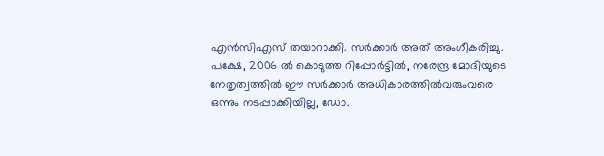എന്‍സിഎസ് തയാറാക്കി. സര്‍ക്കാര്‍ അത് അംഗീകരിച്ചു. പക്ഷേ, 2006 ല്‍ കൊടുത്ത റിപ്പോര്‍ട്ടില്‍, നരേന്ദ്ര മോദിയുടെ നേതൃത്വത്തില്‍ ഈ സര്‍ക്കാര്‍ അധികാരത്തില്‍വരുംവരെ ഒന്നും നടപ്പാക്കിയില്ല, ഡോ.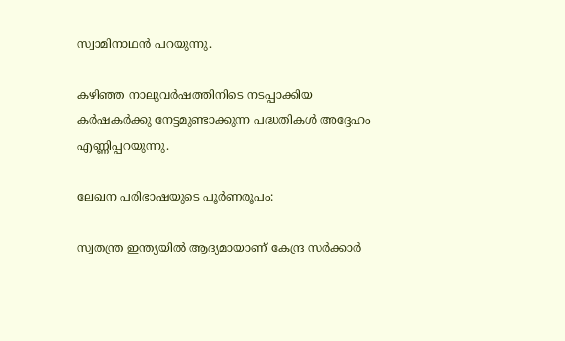സ്വാമിനാഥന്‍ പറയുന്നു.

കഴിഞ്ഞ നാലുവര്‍ഷത്തിനിടെ നടപ്പാക്കിയ കര്‍ഷകര്‍ക്കു നേട്ടമുണ്ടാക്കുന്ന പദ്ധതികള്‍ അദ്ദേഹം എണ്ണിപ്പറയുന്നു.

ലേഖന പരിഭാഷയുടെ പൂര്‍ണരൂപം:

സ്വതന്ത്ര ഇന്ത്യയില്‍ ആദ്യമായാണ് കേന്ദ്ര സര്‍ക്കാര്‍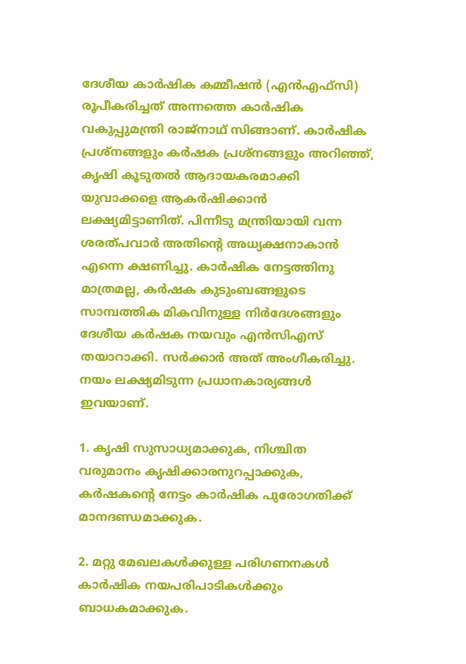ദേശീയ കാര്‍ഷിക കമ്മീഷന്‍ (എന്‍എഫ്സി) രൂപീകരിച്ചത് അന്നത്തെ കാര്‍ഷിക വകുപ്പുമന്ത്രി രാജ്നാഥ് സിങ്ങാണ്. കാര്‍ഷിക പ്രശ്നങ്ങളും കര്‍ഷക പ്രശ്നങ്ങളും അറിഞ്ഞ്, കൃഷി കൂടുതല്‍ ആദായകരമാക്കി യുവാക്കളെ ആകര്‍ഷിക്കാന്‍ ലക്ഷ്യമിട്ടാണിത്. പിന്നീടു മന്ത്രിയായി വന്ന ശരത്പവാര്‍ അതിന്റെ അധ്യക്ഷനാകാന്‍ എന്നെ ക്ഷണിച്ചു. കാര്‍ഷിക നേട്ടത്തിനു മാത്രമല്ല, കര്‍ഷക കുടുംബങ്ങളുടെ സാമ്പത്തിക മികവിനുള്ള നിര്‍ദേശങ്ങളും ദേശീയ കര്‍ഷക നയവും എന്‍സിഎസ് തയാറാക്കി. സര്‍ക്കാര്‍ അത് അംഗീകരിച്ചു. നയം ലക്ഷ്യമിടുന്ന പ്രധാനകാര്യങ്ങള്‍ ഇവയാണ്.

1. കൃഷി സുസാധ്യമാക്കുക, നിശ്ചിത വരുമാനം കൃഷിക്കാരനുറപ്പാക്കുക, കര്‍ഷകന്റെ നേട്ടം കാര്‍ഷിക പുരോഗതിക്ക് മാനദണ്ഡമാക്കുക.

2. മറ്റു മേഖലകള്‍ക്കുള്ള പരിഗണനകള്‍ കാര്‍ഷിക നയപരിപാടികള്‍ക്കും ബാധകമാക്കുക.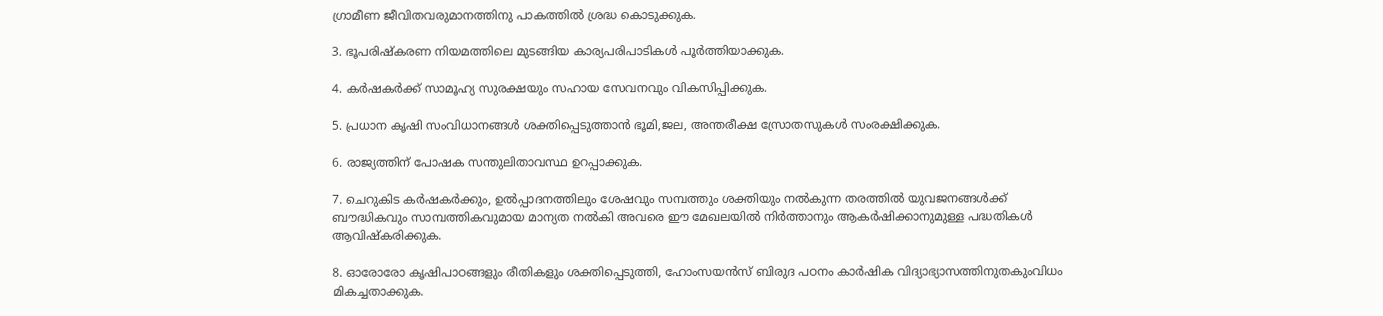ഗ്രാമീണ ജീവിതവരുമാനത്തിനു പാകത്തില്‍ ശ്രദ്ധ കൊടുക്കുക.

3. ഭൂപരിഷ്‌കരണ നിയമത്തിലെ മുടങ്ങിയ കാര്യപരിപാടികള്‍ പൂര്‍ത്തിയാക്കുക.

4. കര്‍ഷകര്‍ക്ക് സാമൂഹ്യ സുരക്ഷയും സഹായ സേവനവും വികസിപ്പിക്കുക.

5. പ്രധാന കൃഷി സംവിധാനങ്ങള്‍ ശക്തിപ്പെടുത്താന്‍ ഭൂമി,ജല, അന്തരീക്ഷ സ്രോതസുകള്‍ സംരക്ഷിക്കുക.

6. രാജ്യത്തിന് പോഷക സന്തുലിതാവസ്ഥ ഉറപ്പാക്കുക.

7. ചെറുകിട കര്‍ഷകര്‍ക്കും, ഉല്‍പ്പാദനത്തിലും ശേഷവും സമ്പത്തും ശക്തിയും നല്‍കുന്ന തരത്തില്‍ യുവജനങ്ങള്‍ക്ക് ബൗദ്ധികവും സാമ്പത്തികവുമായ മാന്യത നല്‍കി അവരെ ഈ മേഖലയില്‍ നിര്‍ത്താനും ആകര്‍ഷിക്കാനുമുള്ള പദ്ധതികള്‍ ആവിഷ്‌കരിക്കുക.

8. ഓരോരോ കൃഷിപാഠങ്ങളും രീതികളും ശക്തിപ്പെടുത്തി, ഹോംസയന്‍സ് ബിരുദ പഠനം കാര്‍ഷിക വിദ്യാഭ്യാസത്തിനുതകുംവിധം മികച്ചതാക്കുക.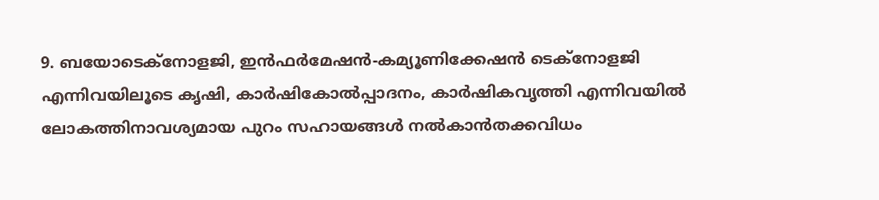9. ബയോടെക്നോളജി, ഇന്‍ഫര്‍മേഷന്‍-കമ്യൂണിക്കേഷന്‍ ടെക്നോളജി എന്നിവയിലൂടെ കൃഷി, കാര്‍ഷികോല്‍പ്പാദനം, കാര്‍ഷികവൃത്തി എന്നിവയില്‍ ലോകത്തിനാവശ്യമായ പുറം സഹായങ്ങള്‍ നല്‍കാന്‍തക്കവിധം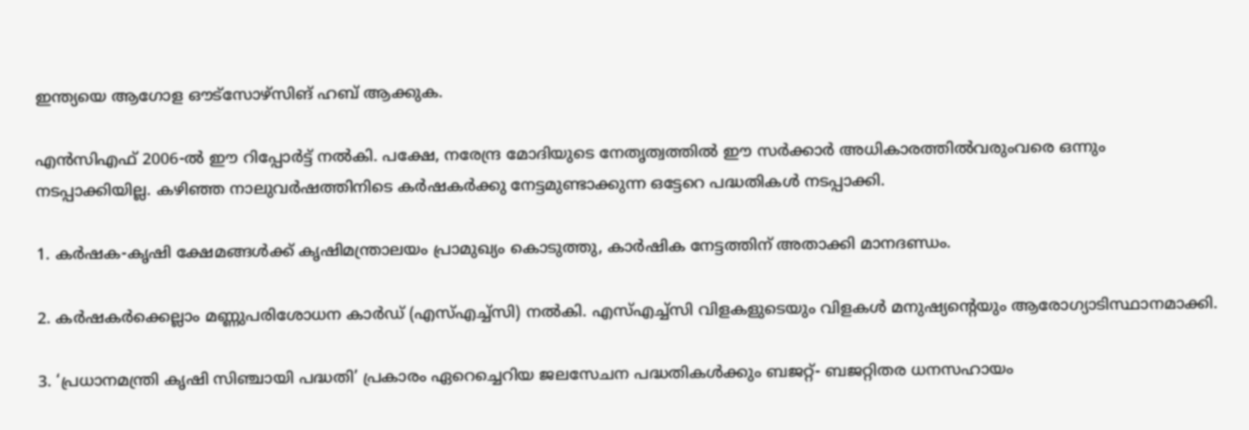ഇന്ത്യയെ ആഗോള ഔട്സോഴ്സിങ് ഹബ് ആക്കുക.

എന്‍സിഎഫ് 2006-ല്‍ ഈ റിപ്പോര്‍ട്ട് നല്‍കി. പക്ഷേ, നരേന്ദ്ര മോദിയുടെ നേതൃത്വത്തില്‍ ഈ സര്‍ക്കാര്‍ അധികാരത്തില്‍വരുംവരെ ഒന്നും നടപ്പാക്കിയില്ല. കഴിഞ്ഞ നാലുവര്‍ഷത്തിനിടെ കര്‍ഷകര്‍ക്കു നേട്ടമുണ്ടാക്കുന്ന ഒട്ടേറെ പദ്ധതികള്‍ നടപ്പാക്കി.

1. കര്‍ഷക-കൃഷി ക്ഷേമങ്ങള്‍ക്ക് കൃഷിമന്ത്രാലയം പ്രാമുഖ്യം കൊടുത്തു, കാര്‍ഷിക നേട്ടത്തിന് അതാക്കി മാനദണ്ഡം.

2. കര്‍ഷകര്‍ക്കെല്ലാം മണ്ണുപരിശോധന കാര്‍ഡ് (എസ്എച്ച്സി) നല്‍കി. എസ്എച്ച്സി വിളകളുടെയും വിളകള്‍ മനുഷ്യന്റെയും ആരോഗ്യാടിസ്ഥാനമാക്കി.

3. ‘പ്രധാനമന്ത്രി കൃഷി സിഞ്ചായി പദ്ധതി’ പ്രകാരം ഏറെച്ചെറിയ ജലസേചന പദ്ധതികള്‍ക്കും ബജറ്റ്- ബജറ്റിതര ധനസഹായം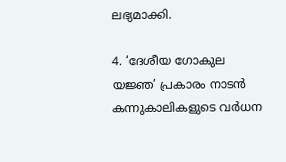ലഭ്യമാക്കി.

4. ‘ദേശീയ ഗോകുല യജ്ഞ’ പ്രകാരം നാടന്‍ കന്നുകാലികളുടെ വര്‍ധന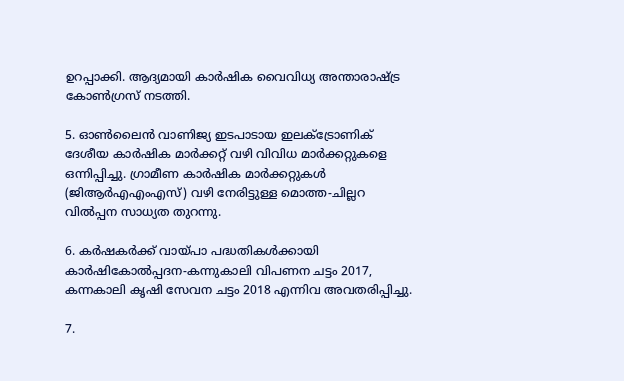ഉറപ്പാക്കി. ആദ്യമായി കാര്‍ഷിക വൈവിധ്യ അന്താരാഷ്‌ട്ര കോണ്‍ഗ്രസ് നടത്തി.

5. ഓണ്‍ലൈന്‍ വാണിജ്യ ഇടപാടായ ഇലക്ട്രോണിക് ദേശീയ കാര്‍ഷിക മാര്‍ക്കറ്റ് വഴി വിവിധ മാര്‍ക്കറ്റുകളെ ഒന്നിപ്പിച്ചു. ഗ്രാമീണ കാര്‍ഷിക മാര്‍ക്കറ്റുകള്‍ (ജിആര്‍എഎംഎസ്) വഴി നേരിട്ടുള്ള മൊത്ത-ചില്ലറ വില്‍പ്പന സാധ്യത തുറന്നു.

6. കര്‍ഷകര്‍ക്ക് വായ്‌പാ പദ്ധതികള്‍ക്കായി കാര്‍ഷികോല്‍പ്പദന-കന്നുകാലി വിപണന ചട്ടം 2017, കന്നകാലി കൃഷി സേവന ചട്ടം 2018 എന്നിവ അവതരിപ്പിച്ചു.

7.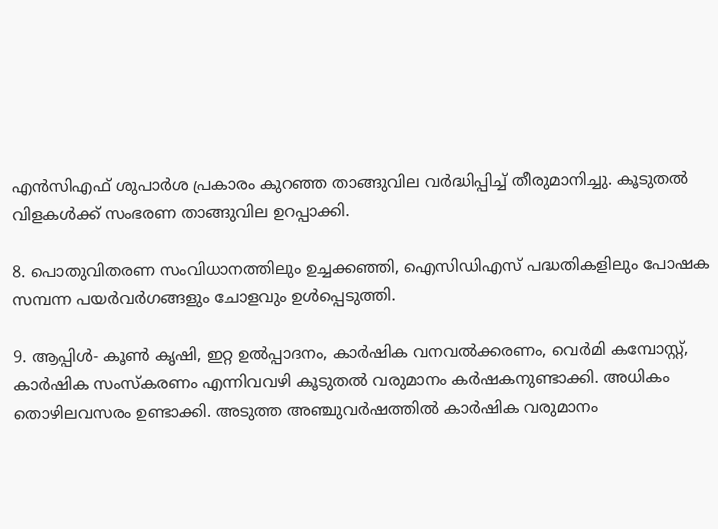എന്‍സിഎഫ് ശുപാര്‍ശ പ്രകാരം കുറഞ്ഞ താങ്ങുവില വര്‍ദ്ധിപ്പിച്ച് തീരുമാനിച്ചു. കൂടുതല്‍ വിളകള്‍ക്ക് സംഭരണ താങ്ങുവില ഉറപ്പാക്കി.

8. പൊതുവിതരണ സംവിധാനത്തിലും ഉച്ചക്കഞ്ഞി, ഐസിഡിഎസ് പദ്ധതികളിലും പോഷക സമ്പന്ന പയര്‍വര്‍ഗങ്ങളും ചോളവും ഉള്‍പ്പെടുത്തി.

9. ആപ്പിള്‍- കൂണ്‍ കൃഷി, ഇറ്റ ഉല്‍പ്പാദനം, കാര്‍ഷിക വനവല്‍ക്കരണം, വെര്‍മി കമ്പോസ്റ്റ്, കാര്‍ഷിക സംസ്‌കരണം എന്നിവവഴി കൂടുതല്‍ വരുമാനം കര്‍ഷകനുണ്ടാക്കി. അധികം തൊഴിലവസരം ഉണ്ടാക്കി. അടുത്ത അഞ്ചുവര്‍ഷത്തില്‍ കാര്‍ഷിക വരുമാനം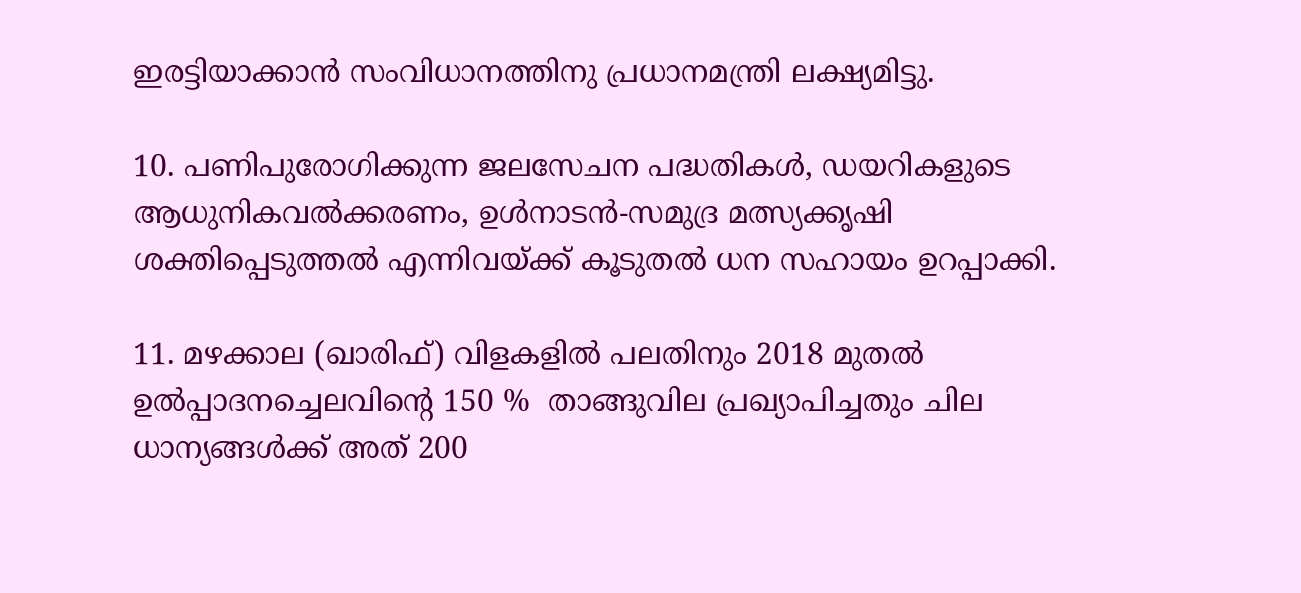ഇരട്ടിയാക്കാന്‍ സംവിധാനത്തിനു പ്രധാനമന്ത്രി ലക്ഷ്യമിട്ടു.

10. പണിപുരോഗിക്കുന്ന ജലസേചന പദ്ധതികള്‍, ഡയറികളുടെ ആധുനികവല്‍ക്കരണം, ഉള്‍നാടന്‍-സമുദ്ര മത്സ്യക്കൃഷി ശക്തിപ്പെടുത്തല്‍ എന്നിവയ്‌ക്ക് കൂടുതല്‍ ധന സഹായം ഉറപ്പാക്കി.

11. മഴക്കാല (ഖാരിഫ്) വിളകളില്‍ പലതിനും 2018 മുതല്‍ ഉല്‍പ്പാദനച്ചെലവിന്റെ 150 %  താങ്ങുവില പ്രഖ്യാപിച്ചതും ചില ധാന്യങ്ങള്‍ക്ക് അത് 200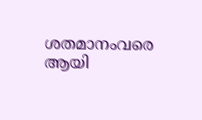ശതമാനംവരെ ആയി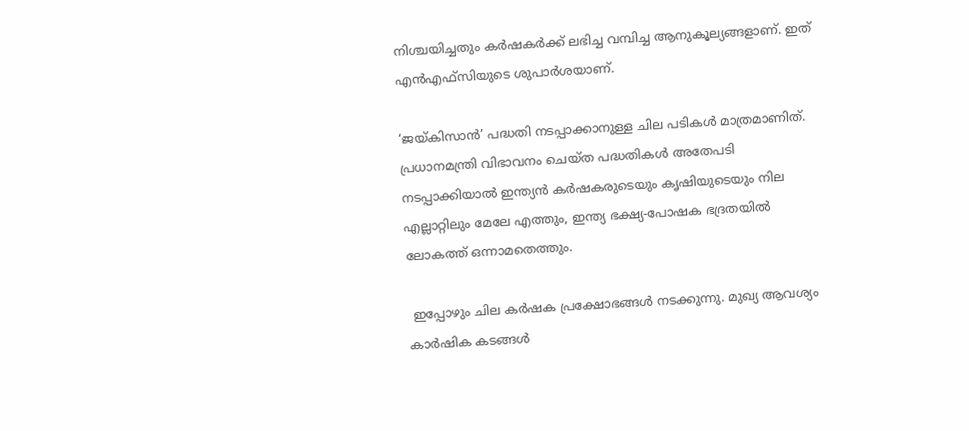നിശ്ചയിച്ചതും കര്‍ഷകര്‍ക്ക് ലഭിച്ച വമ്പിച്ച ആനുകൂല്യങ്ങളാണ്. ഇത് എന്‍എഫ്സിയുടെ ശുപാര്‍ശയാണ്.

‘ജയ്‌കിസാന്‍’ പദ്ധതി നടപ്പാക്കാനുള്ള ചില പടികള്‍ മാത്രമാണിത്. പ്രധാനമന്ത്രി വിഭാവനം ചെയ്ത പദ്ധതികള്‍ അതേപടി നടപ്പാക്കിയാല്‍ ഇന്ത്യന്‍ കര്‍ഷകരുടെയും കൃഷിയുടെയും നില എല്ലാറ്റിലും മേലേ എത്തും, ഇന്ത്യ ഭക്ഷ്യ-പോഷക ഭദ്രതയില്‍ ലോകത്ത് ഒന്നാമതെത്തും.

 ഇപ്പോഴും ചില കര്‍ഷക പ്രക്ഷോഭങ്ങള്‍ നടക്കുന്നു. മുഖ്യ ആവശ്യം കാര്‍ഷിക കടങ്ങള്‍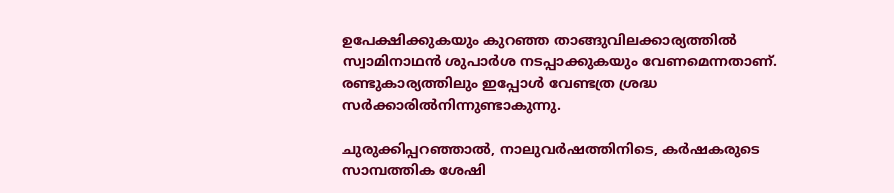ഉപേക്ഷിക്കുകയും കുറഞ്ഞ താങ്ങുവിലക്കാര്യത്തില്‍ സ്വാമിനാഥന്‍ ശുപാര്‍ശ നടപ്പാക്കുകയും വേണമെന്നതാണ്. രണ്ടുകാര്യത്തിലും ഇപ്പോള്‍ വേണ്ടത്ര ശ്രദ്ധ സര്‍ക്കാരില്‍നിന്നുണ്ടാകുന്നു.

ചുരുക്കിപ്പറഞ്ഞാല്‍, നാലുവര്‍ഷത്തിനിടെ, കര്‍ഷകരുടെ സാമ്പത്തിക ശേഷി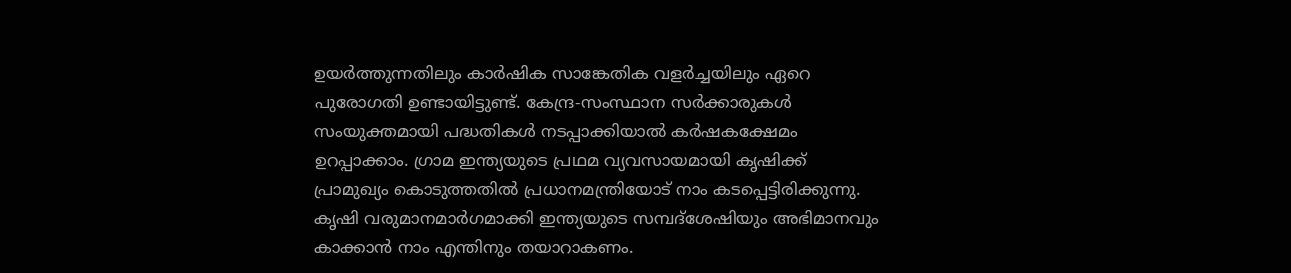ഉയര്‍ത്തുന്നതിലും കാര്‍ഷിക സാങ്കേതിക വളര്‍ച്ചയിലും ഏറെ പുരോഗതി ഉണ്ടായിട്ടുണ്ട്. കേന്ദ്ര-സംസ്ഥാന സര്‍ക്കാരുകള്‍ സംയുക്തമായി പദ്ധതികള്‍ നടപ്പാക്കിയാല്‍ കര്‍ഷകക്ഷേമം ഉറപ്പാക്കാം. ഗ്രാമ ഇന്ത്യയുടെ പ്രഥമ വ്യവസായമായി കൃഷിക്ക് പ്രാമുഖ്യം കൊടുത്തതില്‍ പ്രധാനമന്ത്രിയോട് നാം കടപ്പെട്ടിരിക്കുന്നു. കൃഷി വരുമാനമാര്‍ഗമാക്കി ഇന്ത്യയുടെ സമ്പദ്ശേഷിയും അഭിമാനവും കാക്കാന്‍ നാം എന്തിനും തയാറാകണം.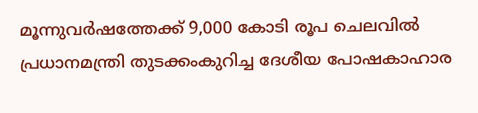മൂന്നുവര്‍ഷത്തേക്ക് 9,000 കോടി രൂപ ചെലവില്‍ പ്രധാനമന്ത്രി തുടക്കംകുറിച്ച ദേശീയ പോഷകാഹാര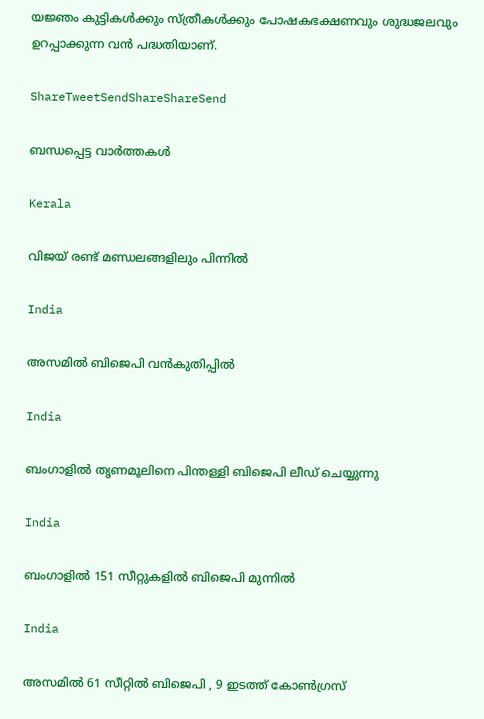യജ്ഞം കുട്ടികള്‍ക്കും സ്ത്രീകള്‍ക്കും പോഷകഭക്ഷണവും ശുദ്ധജലവും ഉറപ്പാക്കുന്ന വന്‍ പദ്ധതിയാണ്.

ShareTweetSendShareShareSend

ബന്ധപ്പെട്ട വാര്‍ത്തകള്‍

Kerala

വിജയ് രണ്ട് മണ്ഡലങ്ങളിലും പിന്നില്‍

India

അസമില്‍ ബിജെപി വന്‍കുതിപ്പില്‍

India

ബംഗാളിൽ തൃണമൂലിനെ പിന്തള്ളി ബിജെപി ലീഡ് ചെയ്യുന്നു

India

ബംഗാളില്‍ 151 സീറ്റുകളില്‍ ബിജെപി മുന്നില്‍

India

അസമിൽ 61 സീറ്റിൽ ബിജെപി , 9 ഇടത്ത് കോൺഗ്രസ്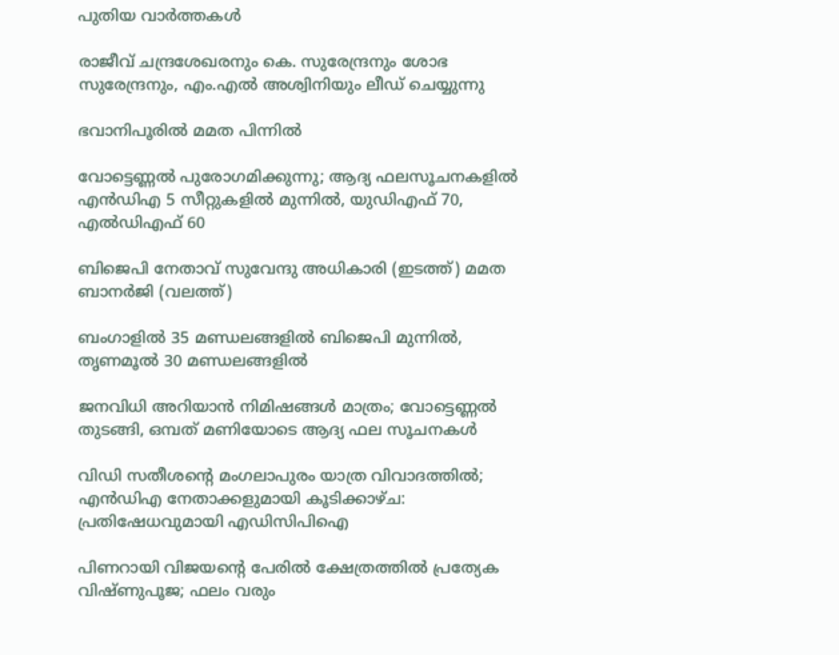പുതിയ വാര്‍ത്തകള്‍

രാജീവ് ചന്ദ്രശേഖരനും കെ. സുരേന്ദ്രനും ശോഭ സുരേന്ദ്രനും, എം.എൽ അശ്വിനിയും ലീഡ് ചെയ്യുന്നു

ഭവാനിപൂരില്‍ മമത പിന്നില്‍

വോട്ടെണ്ണൽ പുരോഗമിക്കുന്നു; ആദ്യ ഫലസൂചനകളിൽ എൻഡിഎ 5 സീറ്റുകളിൽ മുന്നിൽ, യുഡിഎഫ് 70, എൽഡിഎഫ് 60

ബിജെപി നേതാവ് സുവേന്ദു അധികാരി (ഇടത്ത്) മമത ബാനര്‍ജി (വലത്ത്)

ബംഗാളില്‍ 35 മണ്ഡലങ്ങളില്‍ ബിജെപി മുന്നില്‍, തൃണമൂല്‍ 30 മണ്ഡലങ്ങളില്‍

ജനവിധി അറിയാൻ നിമിഷങ്ങൾ മാത്രം; വോട്ടെണ്ണൽ തുടങ്ങി, ഒമ്പത് മണിയോടെ ആദ്യ ഫല സൂചനകൾ

വിഡി സതീശന്റെ മംഗലാപുരം യാത്ര വിവാദത്തില്‍; എന്‍ഡിഎ നേതാക്കളുമായി കൂടിക്കാഴ്ച: പ്രതിഷേധവുമായി എഡിസിപിഐ

പിണറായി വിജയന്റെ പേരില്‍ ക്ഷേത്രത്തിൽ പ്രത്യേക വിഷ്ണുപൂജ; ഫലം വരും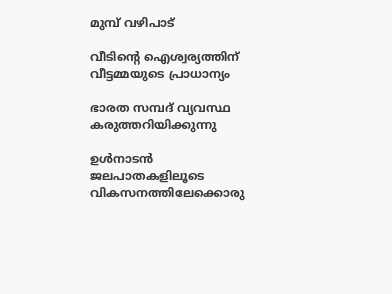മുമ്പ് വഴിപാട്

വീടിന്റെ ഐശ്വര്യത്തിന് വീട്ടമ്മയുടെ പ്രാധാന്യം

ഭാരത സമ്പദ് വ്യവസ്ഥ കരുത്തറിയിക്കുന്നു

ഉള്‍നാടന്‍ ജലപാതകളിലൂടെ വികസനത്തിലേക്കൊരു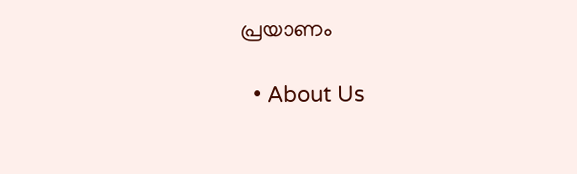പ്രയാണം

  • About Us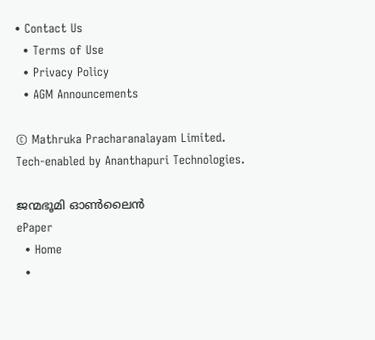• Contact Us
  • Terms of Use
  • Privacy Policy
  • AGM Announcements

© Mathruka Pracharanalayam Limited.
Tech-enabled by Ananthapuri Technologies.

ജന്മഭൂമി ഓണ്‍ലൈന്‍
ePaper
  • Home
  •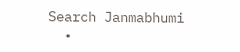Search Janmabhumi
  •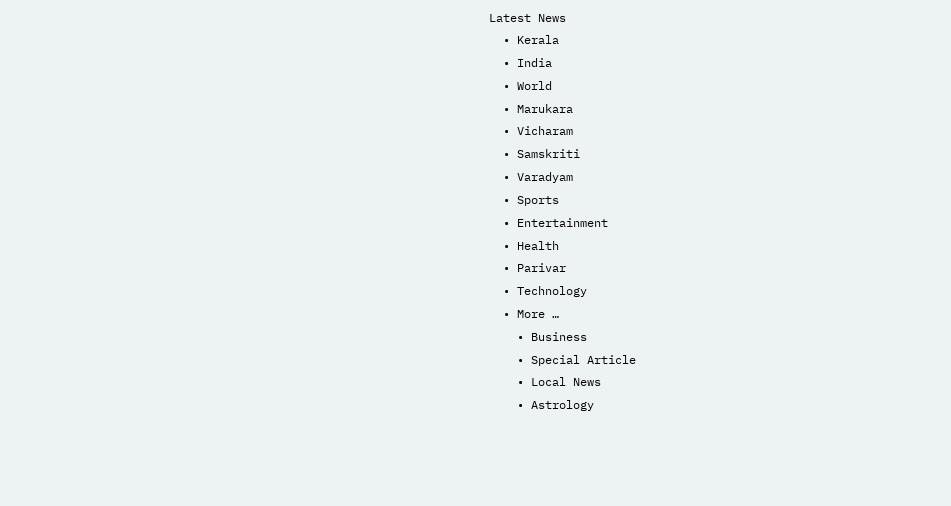Latest News
  • Kerala
  • India
  • World
  • Marukara
  • Vicharam
  • Samskriti
  • Varadyam
  • Sports
  • Entertainment
  • Health
  • Parivar
  • Technology
  • More …
    • Business
    • Special Article
    • Local News
    • Astrology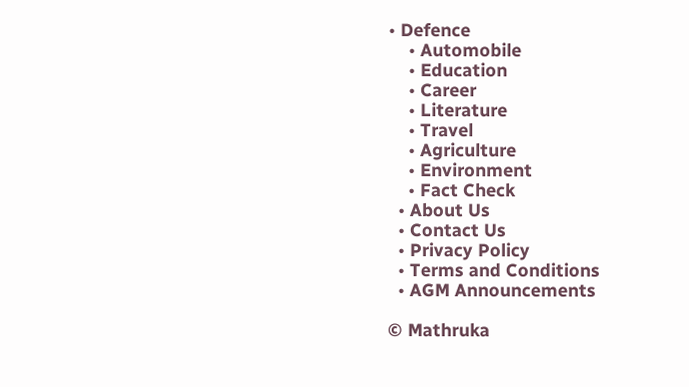• Defence
    • Automobile
    • Education
    • Career
    • Literature
    • Travel
    • Agriculture
    • Environment
    • Fact Check
  • About Us
  • Contact Us
  • Privacy Policy
  • Terms and Conditions
  • AGM Announcements

© Mathruka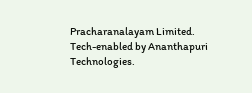Pracharanalayam Limited.
Tech-enabled by Ananthapuri Technologies.